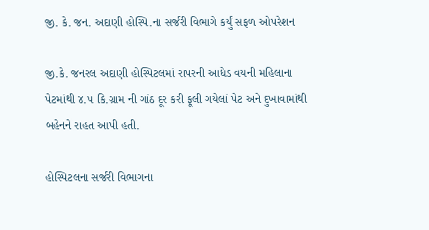જી. કે. જન. અદાણી હોસ્પિ.ના સર્જરી વિભાગે કર્યું સફળ ઓપરેશન

જી.કે. જનરલ અદાણી હોસ્પિટલમાં રાપરની આધેડ વયની મહિલાના પેટમાંથી ૪.૫ કિ.ગ્રામ ની ગાંઠ દૂર કરી ફૂલી ગયેલાં પેટ અને દુખાવામાંથી બહેનને રાહત આપી હતી.

હોસ્પિટલના સર્જરી વિભાગના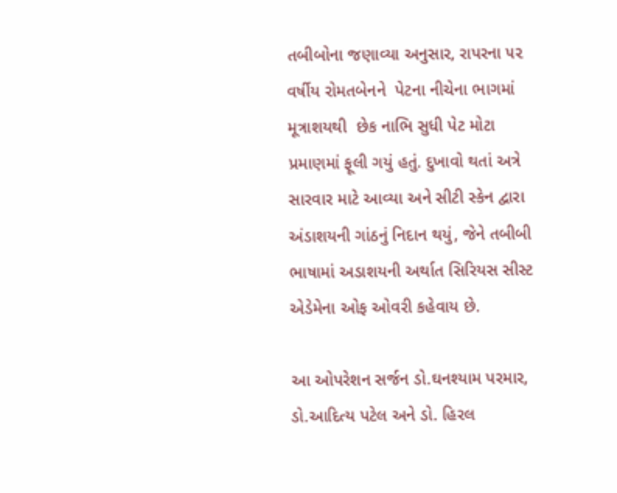તબીબોના જણાવ્યા અનુસાર, રાપરના ૫૨ વર્ષીય રોમતબેનને  પેટના નીચેના ભાગમાં મૂત્રાશયથી  છેક નાભિ સુધી પેટ મોટા પ્રમાણમાં ફૂલી ગયું હતું. દુખાવો થતાં અત્રે સારવાર માટે આવ્યા અને સીટી સ્કેન દ્વારા અંડાશયની ગાંઠનું નિદાન થયું, જેને તબીબી ભાષામાં અડાશયની અર્થાત સિરિયસ સીસ્ટ એડેમેના ઓફ ઓવરી કહેવાય છે.

આ ઓપરેશન સર્જન ડો.ઘનશ્યામ પરમાર, ડો.આદિત્ય પટેલ અને ડો. હિરલ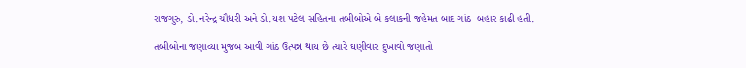રાજગુરુ, ડો.નરેન્દ્ર ચૌધરી અને ડો.યશ પટેલ સહિતના તબીબોએ બે કલાકની જહેમત બાદ ગાંઠ  બહાર કાઢી હતી.

તબીબોના જણાવ્યા મુજબ આવી ગાંઠ ઉત્પન્ન થાય છે ત્યારે ઘણીવાર દુખાવો જણાતો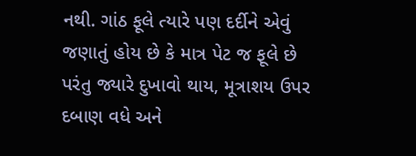નથી. ગાંઠ ફૂલે ત્યારે પણ દર્દીને એવું જણાતું હોય છે કે માત્ર પેટ જ ફૂલે છે પરંતુ જ્યારે દુખાવો થાય, મૂત્રાશય ઉપર દબાણ વધે અને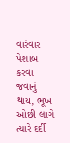વારંવાર પેશાબ કરવા જવાનું થાય, ભૂખ ઓછી લાગે ત્યારે દર્દી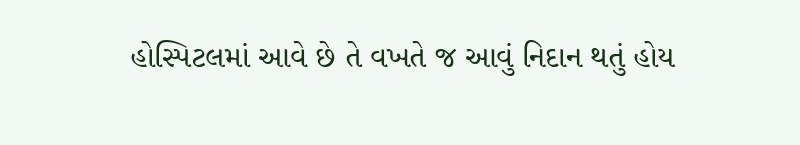હોસ્પિટલમાં આવે છે તે વખતે જ આવું નિદાન થતું હોય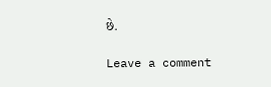છે.

Leave a comment